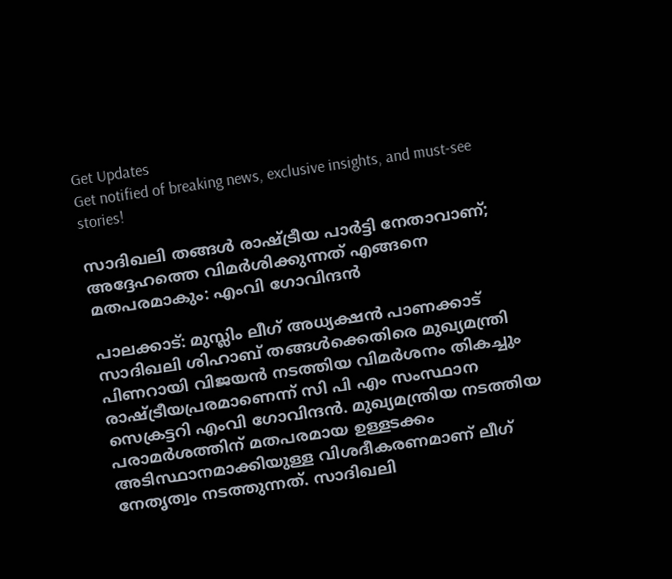Get Updates
Get notified of breaking news, exclusive insights, and must-see stories!

സാദിഖലി തങ്ങള്‍ രാഷ്ട്രീയ പാർട്ടി നേതാവാണ്; അദ്ദേഹത്തെ വിമർശിക്കുന്നത് എങ്ങനെ മതപരമാകും: എംവി ഗോവിന്ദന്‍

പാലക്കാട്: മുസ്ലിം ലീഗ് അധ്യക്ഷന്‍ പാണക്കാട് സാദിഖലി ശിഹാബ് തങ്ങള്‍ക്കെതിരെ മുഖ്യമന്ത്രി പിണറായി വിജയന്‍ നടത്തിയ വിമർശനം തികച്ചും രാഷ്ട്രീയപ്രരമാണെന്ന് സി പി എം സംസ്ഥാന സെക്രട്ടറി എംവി ഗോവിന്ദന്‍. മുഖ്യമന്ത്രിയ നടത്തിയ പരാമർശത്തിന് മതപരമായ ഉള്ളടക്കം അടിസ്ഥാനമാക്കിയുള്ള വിശദീകരണമാണ് ലീഗ് നേതൃത്വം നടത്തുന്നത്. സാദിഖലി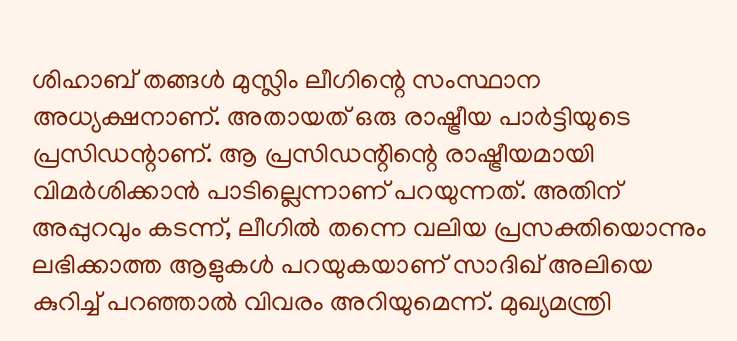ശിഹാബ് തങ്ങള്‍ മുസ്ലിം ലീഗിന്റെ സംസ്ഥാന അധ്യക്ഷനാണ്. അതായത് ഒരു രാഷ്ട്രീയ പാർട്ടിയുടെ പ്രസിഡന്റാണ്. ആ പ്രസിഡന്റിന്റെ രാഷ്ട്രീയമായി വിമർശിക്കാന്‍ പാടില്ലെന്നാണ് പറയുന്നത്. അതിന് അപ്പുറവും കടന്ന്, ലീഗില്‍ തന്നെ വലിയ പ്രസക്തിയൊന്നും ലഭിക്കാത്ത ആളുകള്‍ പറയുകയാണ് സാദിഖ് അലിയെ കുറിച്ച് പറഞ്ഞാല്‍ വിവരം അറിയുമെന്ന്. മുഖ്യമന്ത്രി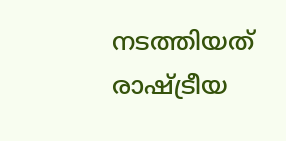നടത്തിയത് രാഷ്ട്രീയ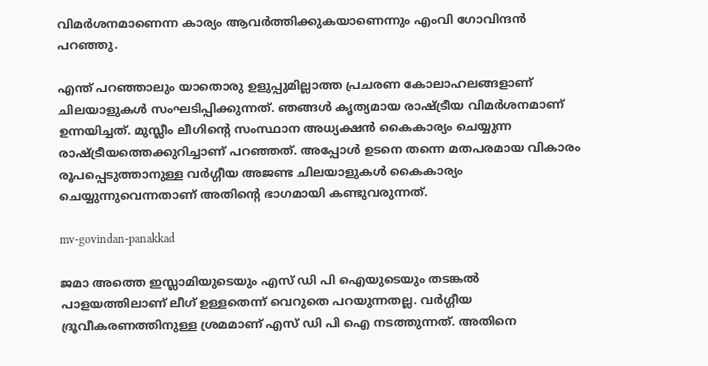വിമർശനമാണെന്ന കാര്യം ആവർത്തിക്കുകയാണെന്നും എംവി ഗോവിന്ദന്‍ പറഞ്ഞു.

എന്ത് പറഞ്ഞാലും യാതൊരു ഉളുപ്പുമില്ലാത്ത പ്രചരണ കോലാഹലങ്ങളാണ് ചിലയാളുകള്‍ സംഘടിപ്പിക്കുന്നത്. ഞങ്ങള്‍ കൃത്യമായ രാഷ്ട്രീയ വിമർശനമാണ് ഉന്നയിച്ചത്. മുസ്ലീം ലീഗിന്റെ സംസ്ഥാന അധ്യക്ഷന്‍ കൈകാര്യം ചെയ്യുന്ന രാഷ്ട്രീയത്തെക്കുറിച്ചാണ് പറഞ്ഞത്. അപ്പോള്‍ ഉടനെ തന്നെ മതപരമായ വികാരം രൂപപ്പെടുത്താനുള്ള വർഗ്ഗീയ അജണ്ട ചിലയാളുകള്‍ കൈകാര്യം ചെയ്യുന്നുവെന്നതാണ് അതിന്റെ ഭാഗമായി കണ്ടുവരുന്നത്.

mv-govindan-panakkad

ജമാ അത്തെ ഇസ്ലാമിയുടെയും എസ് ഡി പി ഐയുടെയും തടങ്കല്‍ പാളയത്തിലാണ് ലീഗ് ഉള്ളതെന്ന് വെറുതെ പറയുന്നതല്ല. വർഗ്ഗീയ ദ്രൂവീകരണത്തിനുള്ള ശ്രമമാണ് എസ് ഡി പി ഐ നടത്തുന്നത്. അതിനെ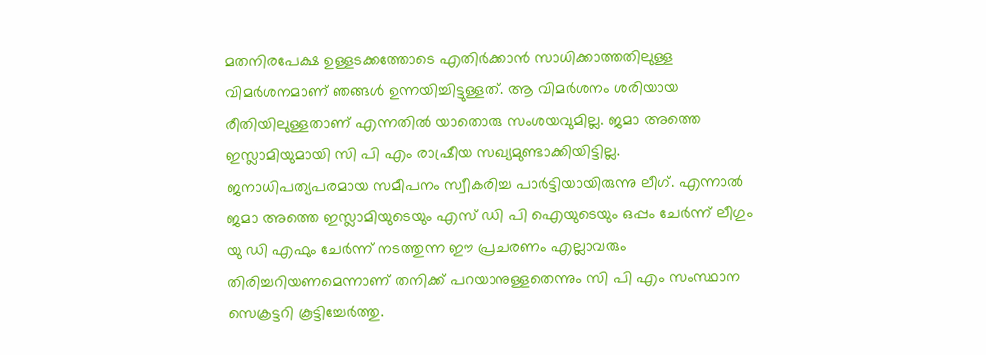മതനിരപേക്ഷ ഉള്ളടക്കത്തോടെ എതിർക്കാന്‍ സാധിക്കാത്തതിലുള്ള വിമർശനമാണ് ഞങ്ങള്‍ ഉന്നയിച്ചിട്ടുള്ളത്. ആ വിമർശനം ശരിയായ രീതിയിലുള്ളതാണ് എന്നതില്‍ യാതൊരു സംശയവുമില്ല. ജമാ അത്തെ ഇസ്ലാമിയുമായി സി പി എം രാഷ്രീയ സഖ്യമുണ്ടാക്കിയിട്ടില്ല. ജനാധിപത്യപരമായ സമീപനം സ്വീകരിച്ച പാര്‍ട്ടിയായിരുന്നു ലീഗ്. എന്നാല്‍ ജമാ അത്തെ ഇസ്ലാമിയുടെയും എസ് ഡി പി ഐയുടെയും ഒപ്പം ചേർന്ന് ലീഗും യു ഡി എഫും ചേർന്ന് നടത്തുന്ന ഈ പ്രചരണം എല്ലാവരും തിരിച്ചറിയണമെന്നാണ് തനിക്ക് പറയാനുള്ളതെന്നും സി പി എം സംസ്ഥാന സെക്രട്ടറി കൂട്ടിച്ചേർത്തു.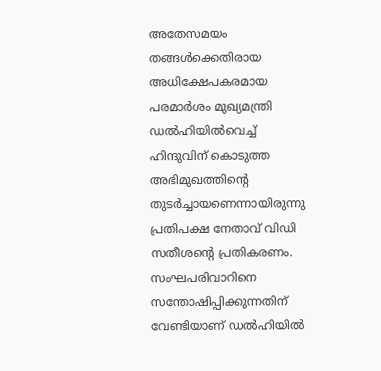അതേസമയം തങ്ങള്‍ക്കെതിരായ അധിക്ഷേപകരമായ പരമാർശം മുഖ്യമന്ത്രി ഡല്‍ഹിയില്‍വെച്ച് ഹിന്ദുവിന് കൊടുത്ത അഭിമുഖത്തിന്റെ തുടർച്ചായണെന്നായിരുന്നു പ്രതിപക്ഷ നേതാവ് വിഡി സതീശന്റെ പ്രതികരണം. സംഘപരിവാറിനെ സന്തോഷിപ്പിക്കുന്നതിന് വേണ്ടിയാണ് ഡല്‍ഹിയില്‍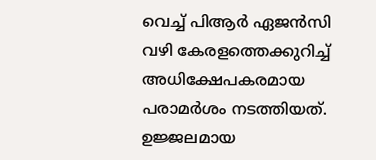വെച്ച് പിആർ ഏജന്‍സി വഴി കേരളത്തെക്കുറിച്ച് അധിക്ഷേപകരമായ പരാമർശം നടത്തിയത്. ഉജ്ജലമായ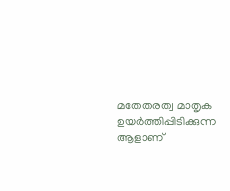മതേതരത്വ മാതൃക ഉയർത്തിപ്പിടിക്കുന്ന ആളാണ്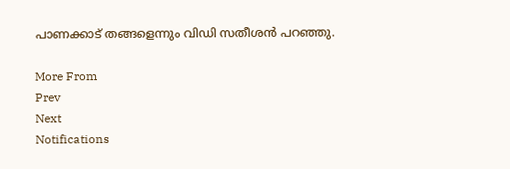പാണക്കാട് തങ്ങളെന്നും വിഡി സതീശന്‍ പറഞ്ഞു.

More From
Prev
Next
Notifications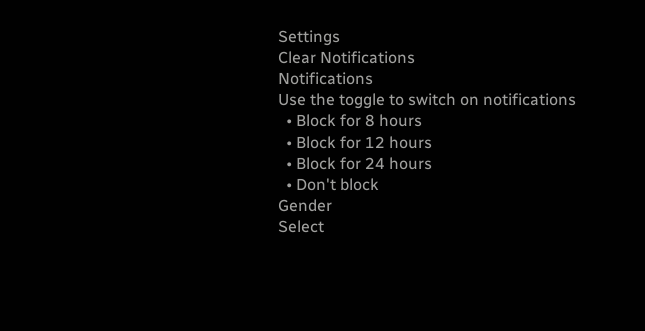Settings
Clear Notifications
Notifications
Use the toggle to switch on notifications
  • Block for 8 hours
  • Block for 12 hours
  • Block for 24 hours
  • Don't block
Gender
Select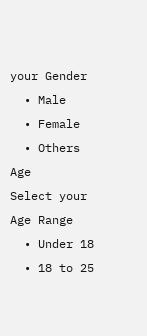your Gender
  • Male
  • Female
  • Others
Age
Select your Age Range
  • Under 18
  • 18 to 25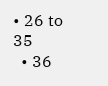• 26 to 35
  • 36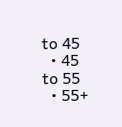to 45
  • 45 to 55
  • 55+